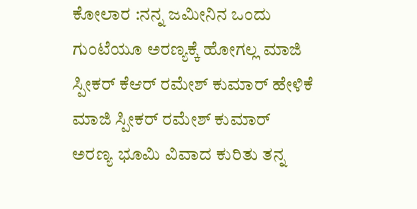ಕೋಲಾರ :ನನ್ನ ಜಮೀನಿನ ಒಂದು ಗುಂಟೆಯೂ ಅರಣ್ಯಕ್ಕೆ ಹೋಗಲ್ಲ ಮಾಜಿ ಸ್ಪೀಕರ್ ಕೆಆರ್ ರಮೇಶ್ ಕುಮಾರ್ ಹೇಳಿಕೆ ಮಾಜಿ ಸ್ಪೀಕರ್ ರಮೇಶ್ ಕುಮಾರ್ ಅರಣ್ಯ ಭೂಮಿ ವಿವಾದ ಕುರಿತು ತನ್ನ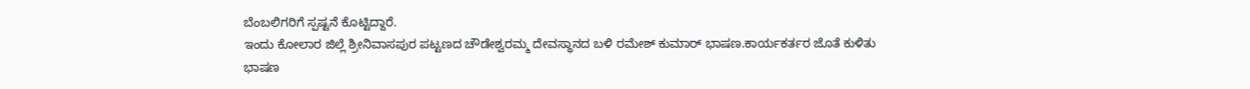ಬೆಂಬಲಿಗರಿಗೆ ಸ್ಪಷ್ಟನೆ ಕೊಟ್ಟಿದ್ದಾರೆ.
ಇಂದು ಕೋಲಾರ ಜಿಲ್ಲೆ ಶ್ರೀನಿವಾಸಪುರ ಪಟ್ಟಣದ ಚೌಡೇಶ್ವರಮ್ಮ ದೇವಸ್ಥಾನದ ಬಳಿ ರಮೇಶ್ ಕುಮಾರ್ ಭಾಷಣ.ಕಾರ್ಯಕರ್ತರ ಜೊತೆ ಕುಳಿತು ಭಾಷಣ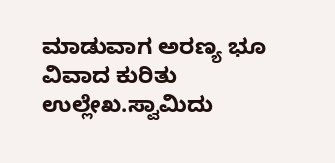ಮಾಡುವಾಗ ಅರಣ್ಯ ಭೂ ವಿವಾದ ಕುರಿತು ಉಲ್ಲೇಖ.ಸ್ವಾಮಿದು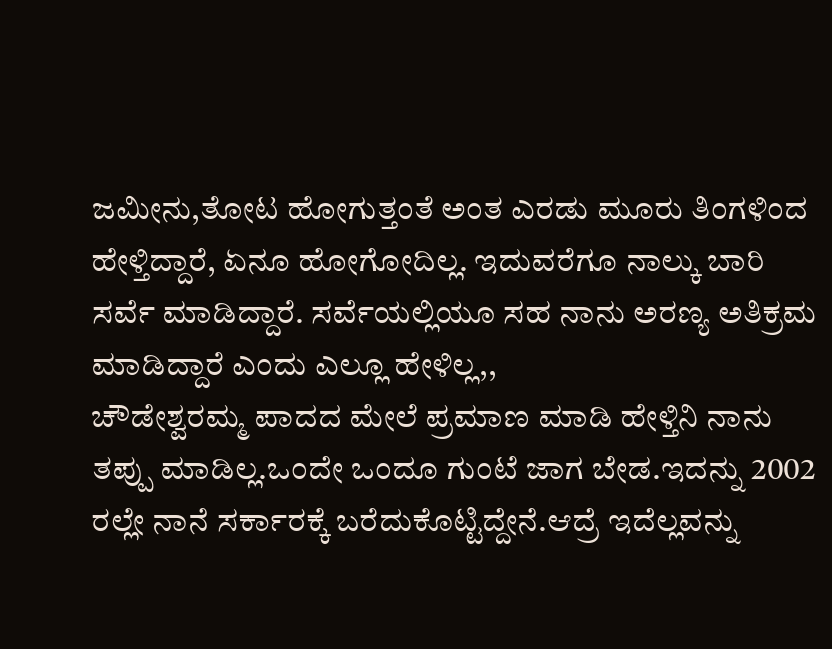ಜಮೀನು,ತೋಟ ಹೋಗುತ್ತಂತೆ ಅಂತ ಎರಡು ಮೂರು ತಿಂಗಳಿಂದ ಹೇಳ್ತಿದ್ದಾರೆ, ಏನೂ ಹೋಗೋದಿಲ್ಲ. ಇದುವರೆಗೂ ನಾಲ್ಕು ಬಾರಿ ಸರ್ವೆ ಮಾಡಿದ್ದಾರೆ. ಸರ್ವೆಯಲ್ಲಿಯೂ ಸಹ ನಾನು ಅರಣ್ಯ ಅತಿಕ್ರಮ ಮಾಡಿದ್ದಾರೆ ಎಂದು ಎಲ್ಲೂ ಹೇಳಿಲ್ಲ,,
ಚೌಡೇಶ್ವರಮ್ಮ ಪಾದದ ಮೇಲೆ ಪ್ರಮಾಣ ಮಾಡಿ ಹೇಳ್ತಿನಿ ನಾನು ತಪ್ಪು ಮಾಡಿಲ್ಲ.ಒಂದೇ ಒಂದೂ ಗುಂಟೆ ಜಾಗ ಬೇಡ.ಇದನ್ನು 2002 ರಲ್ಲೇ ನಾನೆ ಸರ್ಕಾರಕ್ಕೆ ಬರೆದುಕೊಟ್ಟಿದ್ದೇನೆ.ಆದ್ರೆ ಇದೆಲ್ಲವನ್ನು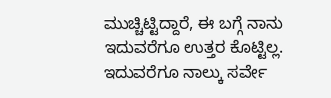ಮುಚ್ಚಿಟ್ಟಿದ್ದಾರೆ, ಈ ಬಗ್ಗೆ ನಾನು ಇದುವರೆಗೂ ಉತ್ತರ ಕೊಟ್ಟಿಲ್ಲ.
ಇದುವರೆಗೂ ನಾಲ್ಕು ಸರ್ವೇ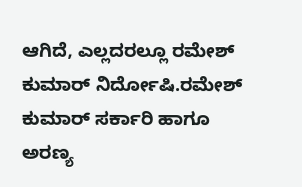ಆಗಿದೆ, ಎಲ್ಲದರಲ್ಲೂ ರಮೇಶ್ ಕುಮಾರ್ ನಿರ್ದೋಷಿ.ರಮೇಶ್ ಕುಮಾರ್ ಸರ್ಕಾರಿ ಹಾಗೂ ಅರಣ್ಯ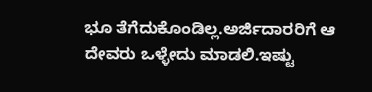ಭೂ ತೆಗೆದುಕೊಂಡಿಲ್ಲ.ಅರ್ಜಿದಾರರಿಗೆ ಆ ದೇವರು ಒಳ್ಳೇದು ಮಾಡಲಿ.ಇಷ್ಟು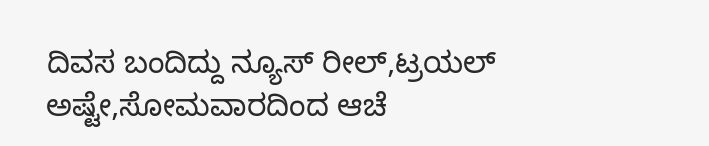ದಿವಸ ಬಂದಿದ್ದು ನ್ಯೂಸ್ ರೀಲ್,ಟ್ರಯಲ್ ಅಷ್ಟೇ,ಸೋಮವಾರದಿಂದ ಆಚೆ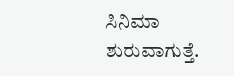ಸಿನಿಮಾ ಶುರುವಾಗುತ್ತೆ.